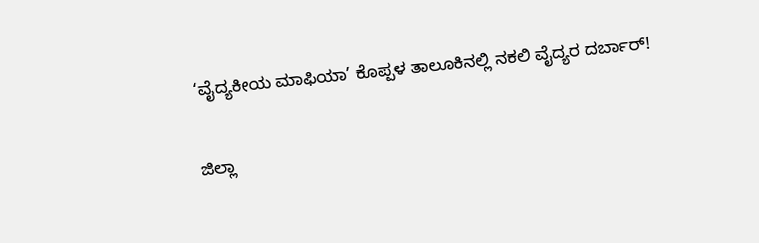‘ವೈದ್ಯಕೀಯ ಮಾಫಿಯಾ’ ಕೊಪ್ಪಳ ತಾಲೂಕಿನಲ್ಲಿ ನಕಲಿ ವೈದ್ಯರ ದರ್ಬಾರ್!

ಜಿಲ್ಲಾ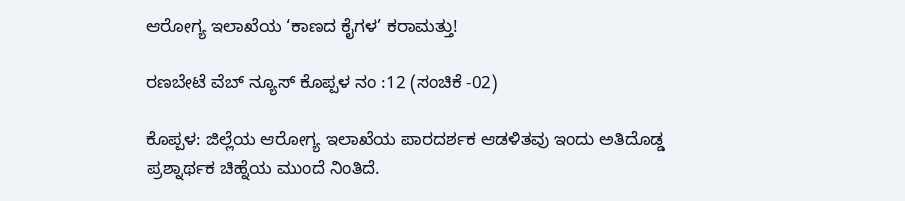ಆರೋಗ್ಯ ಇಲಾಖೆಯ ‘ಕಾಣದ ಕೈಗಳ’ ಕರಾಮತ್ತು!

ರಣಬೇಟೆ ವೆಬ್‌ ನ್ಯೂಸ್‌ ಕೊಪ್ಪಳ ನಂ :12 (ಸಂಚಿಕೆ -02)

ಕೊಪ್ಪಳ: ಜಿಲ್ಲೆಯ ಆರೋಗ್ಯ ಇಲಾಖೆಯ ಪಾರದರ್ಶಕ ಆಡಳಿತವು ಇಂದು ಅತಿದೊಡ್ಡ ಪ್ರಶ್ನಾರ್ಥಕ ಚಿಹ್ನೆಯ ಮುಂದೆ ನಿಂತಿದೆ.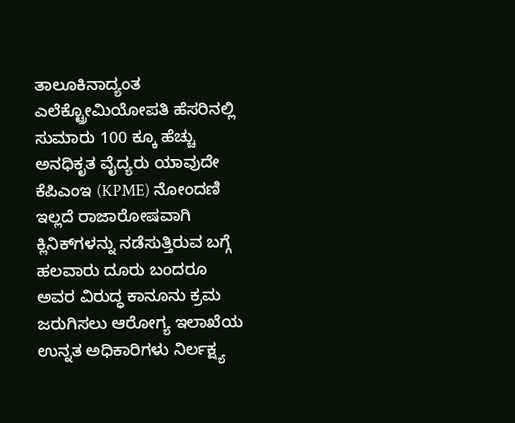ತಾಲೂಕಿನಾದ್ಯಂತ ಎಲೆಕ್ಟ್ರೋಮಿಯೋಪತಿ ಹೆಸರಿನಲ್ಲಿ ಸುಮಾರು 100 ಕ್ಕೂ ಹೆಚ್ಚು ಅನಧಿಕೃತ ವೈದ್ಯರು ಯಾವುದೇ ಕೆಪಿಎಂಇ (KPME) ನೋಂದಣಿ ಇಲ್ಲದೆ ರಾಜಾರೋಷವಾಗಿ ಕ್ಲಿನಿಕ್‌ಗಳನ್ನು ನಡೆಸುತ್ತಿರುವ ಬಗ್ಗೆ ಹಲವಾರು ದೂರು ಬಂದರೂ ಅವರ ವಿರುದ್ಧ ಕಾನೂನು ಕ್ರಮ ಜರುಗಿಸಲು ಆರೋಗ್ಯ ಇಲಾಖೆಯ ಉನ್ನತ ಅಧಿಕಾರಿಗಳು ನಿರ್ಲಕ್ಷ್ಯ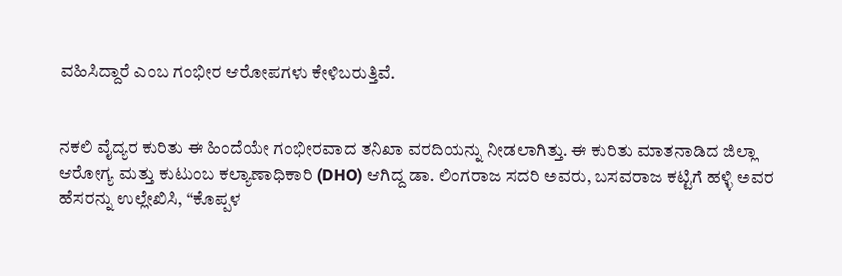ವಹಿಸಿದ್ದಾರೆ ಎಂಬ ಗಂಭೀರ ಆರೋಪಗಳು ಕೇಳಿಬರುತ್ತಿವೆ.


ನಕಲಿ ವೈದ್ಯರ ಕುರಿತು ಈ ಹಿಂದೆಯೇ ಗಂಭೀರವಾದ ತನಿಖಾ ವರದಿಯನ್ನು ನೀಡಲಾಗಿತ್ತು. ಈ ಕುರಿತು ಮಾತನಾಡಿದ ಜಿಲ್ಲಾ ಆರೋಗ್ಯ ಮತ್ತು ಕುಟುಂಬ ಕಲ್ಯಾಣಾಧಿಕಾರಿ (DHO) ಆಗಿದ್ದ ಡಾ. ಲಿಂಗರಾಜ ಸದರಿ ಅವರು, ಬಸವರಾಜ ಕಟ್ಟಿಗೆ ಹಳ್ಳಿ ಅವರ ಹೆಸರನ್ನು ಉಲ್ಲೇಖಿಸಿ, “ಕೊಪ್ಪಳ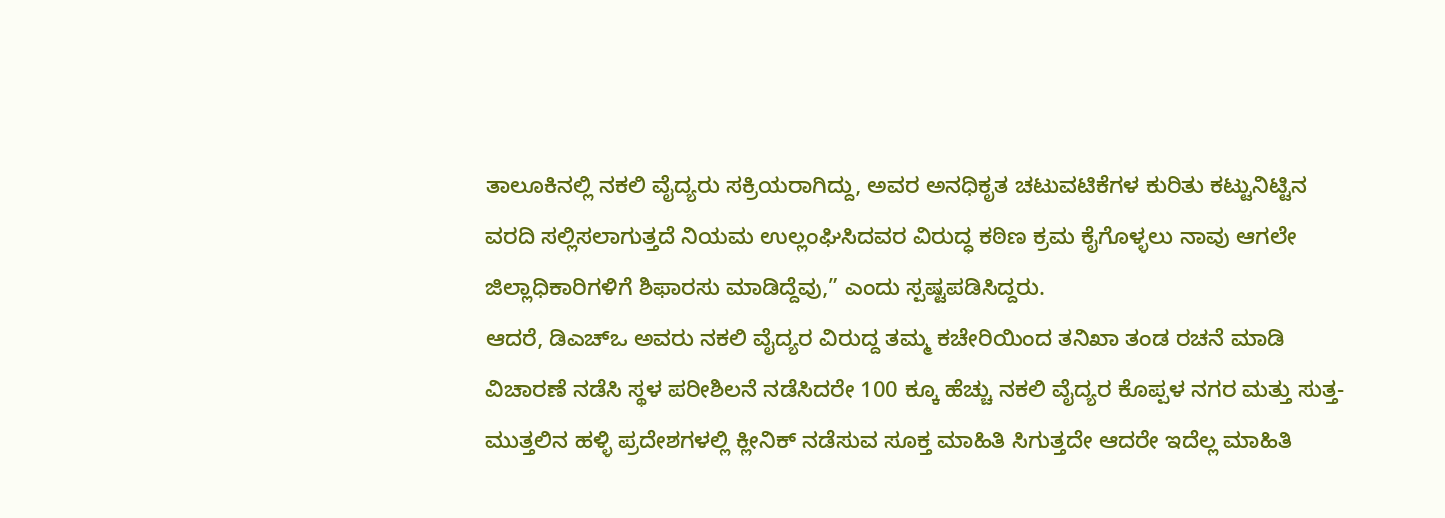ತಾಲೂಕಿನಲ್ಲಿ ನಕಲಿ ವೈದ್ಯರು ಸಕ್ರಿಯರಾಗಿದ್ದು, ಅವರ ಅನಧಿಕೃತ ಚಟುವಟಿಕೆಗಳ ಕುರಿತು ಕಟ್ಟುನಿಟ್ಟಿನ ವರದಿ ಸಲ್ಲಿಸಲಾಗುತ್ತದೆ ನಿಯಮ ಉಲ್ಲಂಘಿಸಿದವರ ವಿರುದ್ಧ ಕಠಿಣ ಕ್ರಮ ಕೈಗೊಳ್ಳಲು ನಾವು ಆಗಲೇ ಜಿಲ್ಲಾಧಿಕಾರಿಗಳಿಗೆ ಶಿಫಾರಸು ಮಾಡಿದ್ದೆವು,” ಎಂದು ಸ್ಪಷ್ಟಪಡಿಸಿದ್ದರು.
ಆದರೆ, ಡಿಎಚ್‌ಒ ಅವರು ನಕಲಿ ವೈದ್ಯರ ವಿರುದ್ದ ತಮ್ಮ ಕಚೇರಿಯಿಂದ ತನಿಖಾ ತಂಡ ರಚನೆ ಮಾಡಿ ವಿಚಾರಣೆ ನಡೆಸಿ ಸ್ಥಳ ಪರೀಶಿಲನೆ ನಡೆಸಿದರೇ 100 ಕ್ಕೂ ಹೆಚ್ಚು ನಕಲಿ ವೈದ್ಯರ ಕೊಪ್ಪಳ ನಗರ ಮತ್ತು ಸುತ್ತ-ಮುತ್ತಲಿನ ಹಳ್ಳಿ ಪ್ರದೇಶಗಳಲ್ಲಿ ಕ್ಲೀನಿಕ್‌ ನಡೆಸುವ ಸೂಕ್ತ ಮಾಹಿತಿ ಸಿಗುತ್ತದೇ ಆದರೇ ಇದೆಲ್ಲ ಮಾಹಿತಿ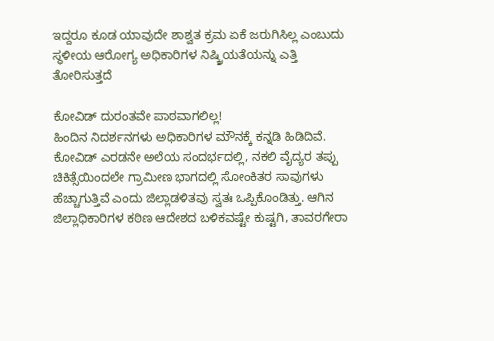ಇದ್ದರೂ ಕೂಡ ಯಾವುದೇ ಶಾಶ್ವತ ಕ್ರಮ ಏಕೆ ಜರುಗಿಸಿಲ್ಲ ಎಂಬುದು ಸ್ಥಳೀಯ ಆರೋಗ್ಯ ಅಧಿಕಾರಿಗಳ ನಿಷ್ಕ್ರಿಯತೆಯನ್ನು ಎತ್ತಿ ತೋರಿಸುತ್ತದೆ

ಕೋವಿಡ್ ದುರಂತವೇ ಪಾಠವಾಗಲಿಲ್ಲ!
ಹಿಂದಿನ ನಿದರ್ಶನಗಳು ಅಧಿಕಾರಿಗಳ ಮೌನಕ್ಕೆ ಕನ್ನಡಿ ಹಿಡಿದಿವೆ.
ಕೋವಿಡ್ ಎರಡನೇ ಅಲೆಯ ಸಂದರ್ಭದಲ್ಲಿ, ನಕಲಿ ವೈದ್ಯರ ತಪ್ಪು ಚಿಕಿತ್ಸೆಯಿಂದಲೇ ಗ್ರಾಮೀಣ ಭಾಗದಲ್ಲಿ ಸೋಂಕಿತರ ಸಾವುಗಳು ಹೆಚ್ಚಾಗುತ್ತಿವೆ ಎಂದು ಜಿಲ್ಲಾಡಳಿತವು ಸ್ವತಃ ಒಪ್ಪಿಕೊಂಡಿತ್ತು. ಆಗಿನ ಜಿಲ್ಲಾಧಿಕಾರಿಗಳ ಕಠಿಣ ಆದೇಶದ ಬಳಿಕವಷ್ಟೇ ಕುಷ್ಟಗಿ, ತಾವರಗೇರಾ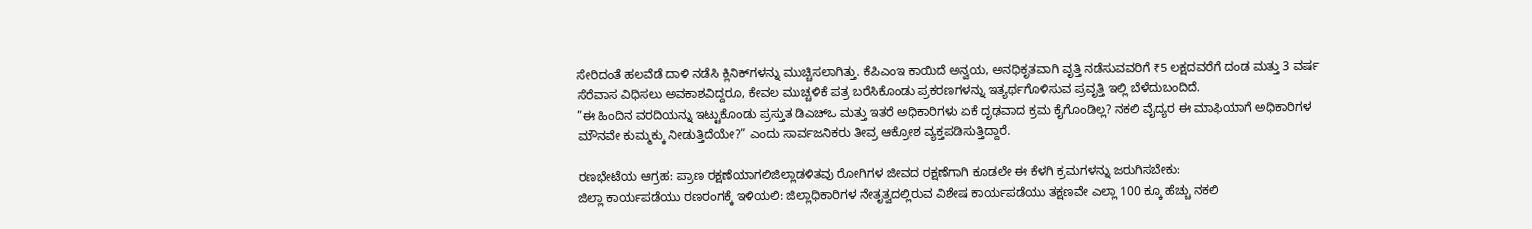ಸೇರಿದಂತೆ ಹಲವೆಡೆ ದಾಳಿ ನಡೆಸಿ ಕ್ಲಿನಿಕ್‌ಗಳನ್ನು ಮುಚ್ಚಿಸಲಾಗಿತ್ತು. ಕೆಪಿಎಂಇ ಕಾಯಿದೆ ಅನ್ವಯ, ಅನಧಿಕೃತವಾಗಿ ವೃತ್ತಿ ನಡೆಸುವವರಿಗೆ ₹5 ಲಕ್ಷದವರೆಗೆ ದಂಡ ಮತ್ತು 3 ವರ್ಷ ಸೆರೆವಾಸ ವಿಧಿಸಲು ಅವಕಾಶವಿದ್ದರೂ, ಕೇವಲ ಮುಚ್ಚಳಿಕೆ ಪತ್ರ ಬರೆಸಿಕೊಂಡು ಪ್ರಕರಣಗಳನ್ನು ಇತ್ಯರ್ಥಗೊಳಿಸುವ ಪ್ರವೃತ್ತಿ ಇಲ್ಲಿ ಬೆಳೆದುಬಂದಿದೆ.
”ಈ ಹಿಂದಿನ ವರದಿಯನ್ನು ಇಟ್ಟುಕೊಂಡು ಪ್ರಸ್ತುತ ಡಿಎಚ್‌ಒ ಮತ್ತು ಇತರೆ ಅಧಿಕಾರಿಗಳು ಏಕೆ ದೃಢವಾದ ಕ್ರಮ ಕೈಗೊಂಡಿಲ್ಲ? ನಕಲಿ ವೈದ್ಯರ ಈ ಮಾಫಿಯಾಗೆ ಅಧಿಕಾರಿಗಳ ಮೌನವೇ ಕುಮ್ಮಕ್ಕು ನೀಡುತ್ತಿದೆಯೇ?” ಎಂದು ಸಾರ್ವಜನಿಕರು ತೀವ್ರ ಆಕ್ರೋಶ ವ್ಯಕ್ತಪಡಿಸುತ್ತಿದ್ದಾರೆ.

ರಣಭೇಟೆಯ ಆಗ್ರಹ: ಪ್ರಾಣ ರಕ್ಷಣೆಯಾಗಲಿಜಿಲ್ಲಾಡಳಿತವು ರೋಗಿಗಳ ಜೀವದ ರಕ್ಷಣೆಗಾಗಿ ಕೂಡಲೇ ಈ ಕೆಳಗಿ ಕ್ರಮಗಳನ್ನು ಜರುಗಿಸಬೇಕು:
ಜಿಲ್ಲಾ ಕಾರ್ಯಪಡೆಯು ರಣರಂಗಕ್ಕೆ ಇಳಿಯಲಿ: ಜಿಲ್ಲಾಧಿಕಾರಿಗಳ ನೇತೃತ್ವದಲ್ಲಿರುವ ವಿಶೇಷ ಕಾರ್ಯಪಡೆಯು ತಕ್ಷಣವೇ ಎಲ್ಲಾ 100 ಕ್ಕೂ ಹೆಚ್ಚು ನಕಲಿ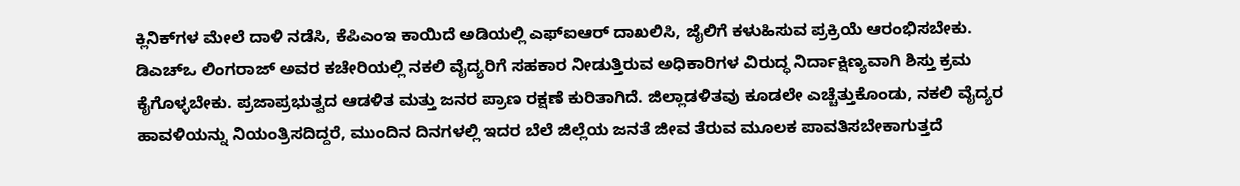ಕ್ಲಿನಿಕ್‌ಗಳ ಮೇಲೆ ದಾಳಿ ನಡೆಸಿ, ಕೆಪಿಎಂಇ ಕಾಯಿದೆ ಅಡಿಯಲ್ಲಿ ಎಫ್‌ಐಆರ್ ದಾಖಲಿಸಿ, ಜೈಲಿಗೆ ಕಳುಹಿಸುವ ಪ್ರಕ್ರಿಯೆ ಆರಂಭಿಸಬೇಕು.
ಡಿಎಚ್‌ಒ ಲಿಂಗರಾಜ್ ಅವರ ಕಚೇರಿಯಲ್ಲಿ ನಕಲಿ ವೈದ್ಯರಿಗೆ ಸಹಕಾರ ನೀಡುತ್ತಿರುವ ಅಧಿಕಾರಿಗಳ ವಿರುದ್ಧ ನಿರ್ದಾಕ್ಷಿಣ್ಯವಾಗಿ ಶಿಸ್ತು ಕ್ರಮ ಕೈಗೊಳ್ಳಬೇಕು. ಪ್ರಜಾಪ್ರಭುತ್ವದ ಆಡಳಿತ ಮತ್ತು ಜನರ ಪ್ರಾಣ ರಕ್ಷಣೆ ಕುರಿತಾಗಿದೆ. ಜಿಲ್ಲಾಡಳಿತವು ಕೂಡಲೇ ಎಚ್ಚೆತ್ತುಕೊಂಡು, ನಕಲಿ ವೈದ್ಯರ ಹಾವಳಿಯನ್ನು ನಿಯಂತ್ರಿಸದಿದ್ದರೆ, ಮುಂದಿನ ದಿನಗಳಲ್ಲಿ ಇದರ ಬೆಲೆ ಜಿಲ್ಲೆಯ ಜನತೆ ಜೀವ ತೆರುವ ಮೂಲಕ ಪಾವತಿಸಬೇಕಾಗುತ್ತದೆ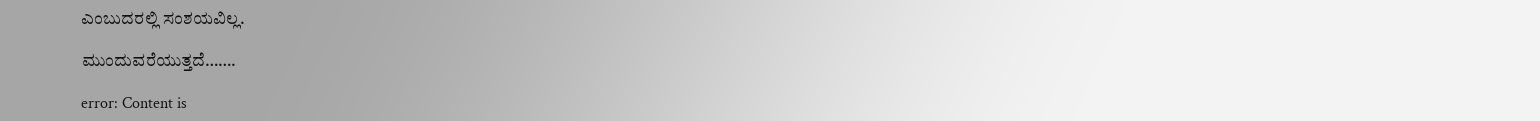ಎಂಬುದರಲ್ಲಿ ಸಂಶಯವಿಲ್ಲ.

ಮುಂದುವರೆಯುತ್ತದೆ…….

error: Content is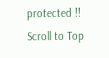protected !!
Scroll to Top